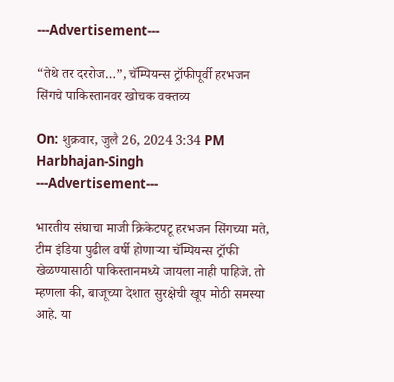---Advertisement---

“तेथे तर दररोज…”, चॅम्पियन्स ट्रॉफीपूर्वी हरभजन सिंगचे पाकिस्तानवर खोचक वक्तव्य

On: शुक्रवार, जुलै 26, 2024 3:34 PM
Harbhajan-Singh
---Advertisement---

भारतीय संघाचा माजी क्रिकेटपटू हरभजन सिंगच्या मते, टीम इंडिया पुढील वर्षी होणाऱ्या चॅम्पियन्स ट्रॉफी खेळण्यासाठी पाकिस्तानमध्ये जायला नाही पाहिजे. तो म्हणला की, बाजूच्या देशात सुरक्षेची खूप मोठी समस्या आहे. या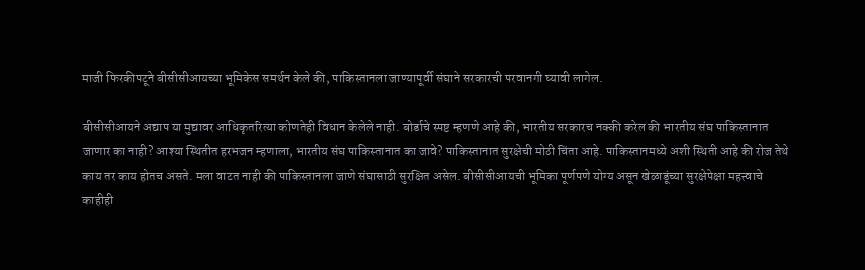माजी फिरकीपटूने बीसीसीआयच्या भूमिकेस समर्थन केले की, पाकिस्तानला जाण्यापूर्वी संघाने सरकारची परवानगी घ्यावी लागेल.

बीसीसीआयने अद्याप या मुद्यावर आधिकृतरित्या कोणतेही विधान केलेले नाही. बोर्डाचे स्पष्ट म्हणणे आहे की, भारतीय सरकारच नक्की करेल की भारतीय संघ पाकिस्तानात जाणार का नाही? आश्या स्थितीत हरभजन म्हणाला, भारतीय संघ पाकिस्तानात का जावे? पाकिस्तानात सुरक्षेची मोठी चिंता आहे. पाकिस्तानमध्ये अशी स्थिती आहे की रोज तेथे काय तर काय होतच असते. मला वाटत नाही की पाकिस्तानला जाणे संघासाठी सुरक्षित असेल. बीसीसीआयची भूमिका पूर्णपणे योग्य असून खेळाडूंच्या सुरक्षेपेक्षा महत्त्वाचे काहीही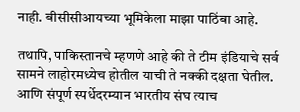नाही. बीसीसीआयच्या भूमिकेला माझा पाठिंबा आहे.

तथापि, पाकिस्तानचे म्हणणे आहे की ते टीम इंडियाचे सर्व सामने लाहोरमध्येच होतील याची ते नक्की दक्षता घेतील. आणि संपूर्ण स्पर्धेदरम्यान भारतीय संघ त्याच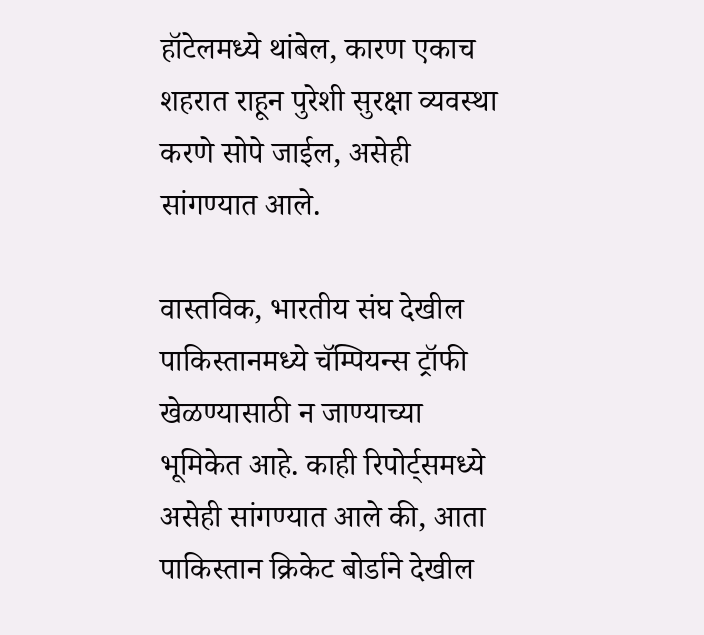हॉटेलमध्ये थांबेल, कारण एकाच शहरात राहून पुरेशी सुरक्षा व्यवस्था करणे सोपे जाईल, असेही सांगण्यात आले.

वास्तविक, भारतीय संघ देखील पाकिस्तानमध्ये चॅम्पियन्स ट्रॉफी खेळण्यासाठी न जाण्याच्या भूमिकेत आहे. काही रिपोर्ट्समध्ये असेही सांगण्यात आले की, आता पाकिस्तान क्रिकेट बोर्डाने देखील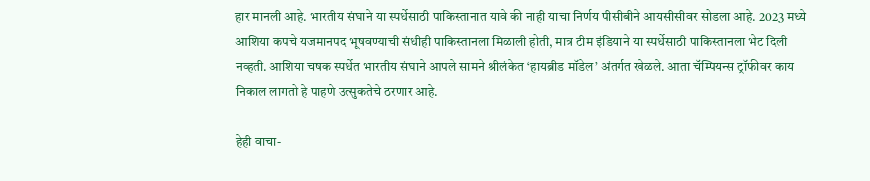हार मानली आहे. भारतीय संघाने या स्पर्धेसाठी पाकिस्तानात यावे की नाही याचा निर्णय पीसीबीने आयसीसीवर सोडला आहे. 2023 मध्ये आशिया कपचे यजमानपद भूषवण्याची संधीही पाकिस्तानला मिळाली होती, मात्र टीम इंडियाने या स्पर्धेसाठी पाकिस्तानला भेट दिली नव्हती. आशिया चषक स्पर्धेत भारतीय संघाने आपले सामने श्रीलंकेत ‘हायब्रीड मॉडेल’ अंतर्गत खेळले. आता चॅम्पियन्स ट्रॉफीवर काय निकाल लागतो हे पाहणे उत्सुकतेचे ठरणार आहे.

हेही वाचा-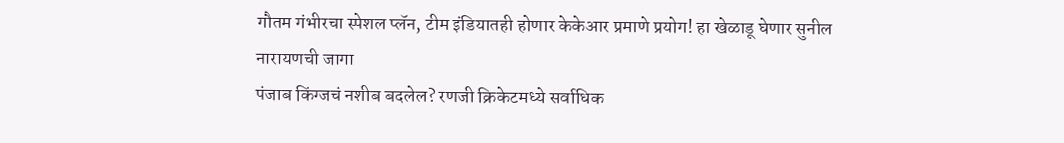गौतम गंभीरचा स्पेशल प्लॅन, टीम इंडियातही होणार केकेआर प्रमाणे प्रयोग! हा खेळाडू घेणार सुनील नारायणची जागा
पंजाब किंग्जचं नशीब बदलेल? रणजी क्रिकेटमध्ये सर्वाधिक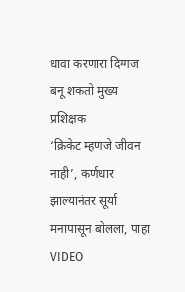धावा करणारा दिग्गज बनू शकतो मुख्य प्रशिक्षक
‘क्रिकेट म्हणजे जीवन नाही’, कर्णधार झाल्यानंतर सूर्या मनापासून बोलला, पाहा VIDEO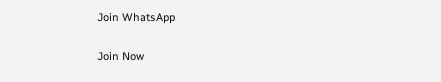Join WhatsApp

Join Now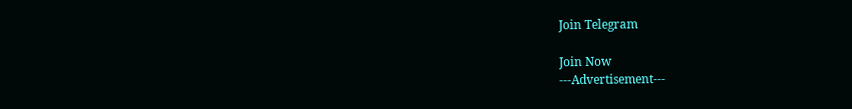Join Telegram

Join Now
---Advertisement---